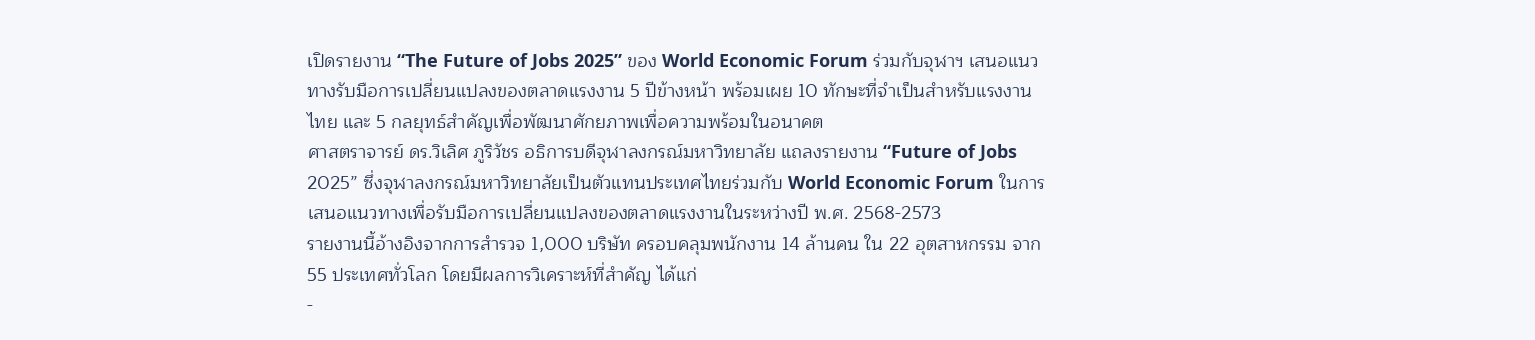เปิดรายงาน “The Future of Jobs 2025” ของ World Economic Forum ร่วมกับจุฬาฯ เสนอแนวทางรับมือการเปลี่ยนแปลงของตลาดแรงงาน 5 ปีข้างหน้า พร้อมเผย 10 ทักษะที่จำเป็นสำหรับแรงงานไทย และ 5 กลยุทธ์สำคัญเพื่อพัฒนาศักยภาพเพื่อความพร้อมในอนาคต
ศาสตราจารย์ ดร.วิเลิศ ภูริวัชร อธิการบดีจุฬาลงกรณ์มหาวิทยาลัย แถลงรายงาน “Future of Jobs 2025” ซึ่งจุฬาลงกรณ์มหาวิทยาลัยเป็นตัวแทนประเทศไทยร่วมกับ World Economic Forum ในการเสนอแนวทางเพื่อรับมือการเปลี่ยนแปลงของตลาดแรงงานในระหว่างปี พ.ศ. 2568-2573
รายงานนี้อ้างอิงจากการสำรวจ 1,000 บริษัท ครอบคลุมพนักงาน 14 ล้านคน ใน 22 อุตสาหกรรม จาก 55 ประเทศทั่วโลก โดยมีผลการวิเคราะห์ที่สำคัญ ได้แก่
-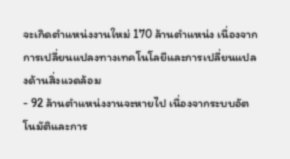จะเกิดตำแหน่งงานใหม่ 170 ล้านตำแหน่ง เนื่องจากการเปลี่ยนแปลงทางเทคโนโลยีและการเปลี่ยนแปลงด้านสิ่งแวดล้อม
- 92 ล้านตำแหน่งงานจะหายไป เนื่องจากระบบอัตโนมัติและการ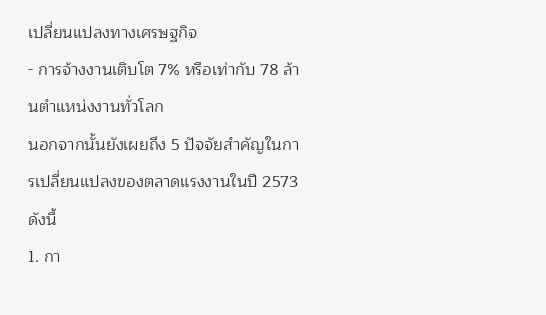เปลี่ยนแปลงทางเศรษฐกิจ
- การจ้างงานเติบโต 7% หรือเท่ากับ 78 ล้านตำแหน่งงานทั่วโลก
นอกจากนั้นยังเผยถึง 5 ปัจจัยสำคัญในการเปลี่ยนแปลงของตลาดแรงงานในปี 2573 ดังนี้
1. กา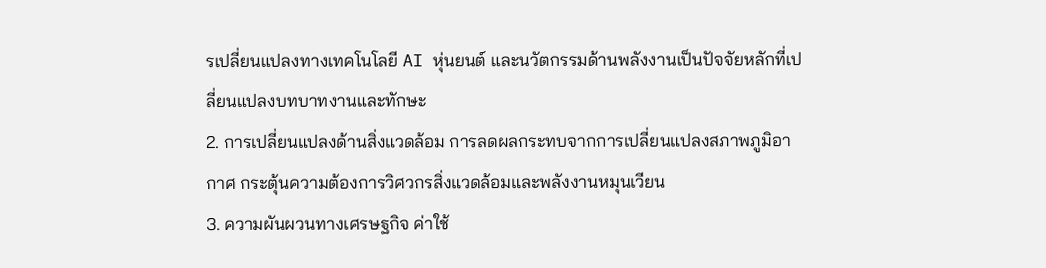รเปลี่ยนแปลงทางเทคโนโลยี AI หุ่นยนต์ และนวัตกรรมด้านพลังงานเป็นปัจจัยหลักที่เปลี่ยนแปลงบทบาทงานและทักษะ
2. การเปลี่ยนแปลงด้านสิ่งแวดล้อม การลดผลกระทบจากการเปลี่ยนแปลงสภาพภูมิอากาศ กระตุ้นความต้องการวิศวกรสิ่งแวดล้อมและพลังงานหมุนเวียน
3. ความผันผวนทางเศรษฐกิจ ค่าใช้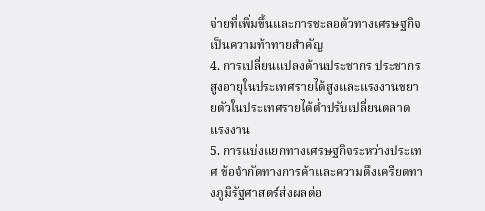จ่ายที่เพิ่มขึ้นและการชะลอตัวทางเศรษฐกิจเป็นความท้าทายสำคัญ
4. การเปลี่ยนแปลงด้านประชากร ประชากรสูงอายุในประเทศรายได้สูงและแรงงานขยายตัวในประเทศรายได้ต่ำปรับเปลี่ยนตลาดแรงงาน
5. การแบ่งแยกทางเศรษฐกิจระหว่างประเทศ ข้อจำกัดทางการค้าและความตึงเครียดทางภูมิรัฐศาสตร์ส่งผลต่อ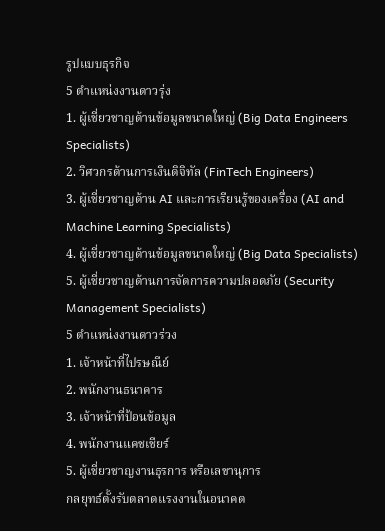รูปแบบธุรกิจ
5 ตำแหน่งงานดาวรุ่ง
1. ผู้เชี่ยวชาญด้านข้อมูลขนาดใหญ่ (Big Data Engineers Specialists)
2. วิศวกรด้านการเงินดิจิทัล (FinTech Engineers)
3. ผู้เชี่ยวชาญด้าน AI และการเรียนรู้ของเครื่อง (AI and Machine Learning Specialists)
4. ผู้เชี่ยวชาญด้านข้อมูลขนาดใหญ่ (Big Data Specialists)
5. ผู้เชี่ยวชาญด้านการจัดการความปลอดภัย (Security Management Specialists)
5 ตำแหน่งงานดาวร่วง
1. เจ้าหน้าที่ไปรษณีย์
2. พนักงานธนาคาร
3. เจ้าหน้าที่ป้อนข้อมูล
4. พนักงานแคชเชียร์
5. ผู้เชี่ยวชาญงานธุรการ หรือเลขานุการ
กลยุทธ์ตั้งรับตลาดแรงงานในอนาคต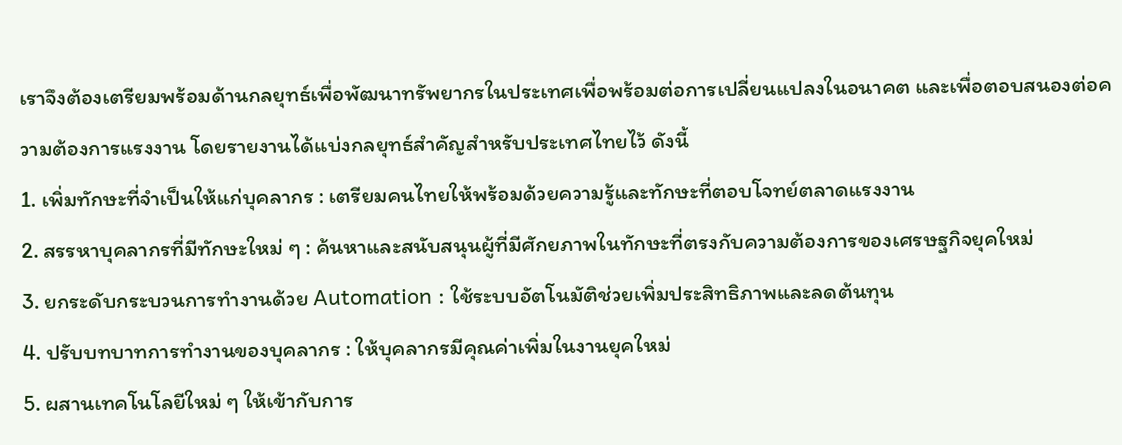เราจึงต้องเตรียมพร้อมด้านกลยุทธ์เพื่อพัฒนาทรัพยากรในประเทศเพื่อพร้อมต่อการเปลี่ยนแปลงในอนาคต และเพื่อตอบสนองต่อความต้องการแรงงาน โดยรายงานได้แบ่งกลยุทธ์สำคัญสำหรับประเทศไทยไว้ ดังนี้
1. เพิ่มทักษะที่จำเป็นให้แก่บุคลากร : เตรียมคนไทยให้พร้อมด้วยความรู้และทักษะที่ตอบโจทย์ตลาดแรงงาน
2. สรรหาบุคลากรที่มีทักษะใหม่ ๆ : ค้นหาและสนับสนุนผู้ที่มีศักยภาพในทักษะที่ตรงกับความต้องการของเศรษฐกิจยุคใหม่
3. ยกระดับกระบวนการทำงานด้วย Automation : ใช้ระบบอัตโนมัติช่วยเพิ่มประสิทธิภาพและลดต้นทุน
4. ปรับบทบาทการทำงานของบุคลากร : ให้บุคลากรมีคุณค่าเพิ่มในงานยุคใหม่
5. ผสานเทคโนโลยีใหม่ ๆ ให้เข้ากับการ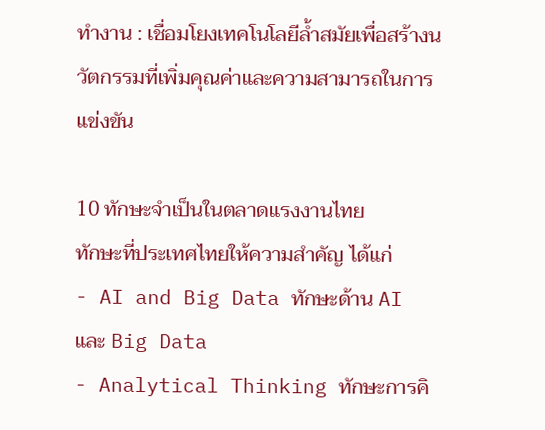ทำงาน : เชื่อมโยงเทคโนโลยีล้ำสมัยเพื่อสร้างนวัตกรรมที่เพิ่มคุณค่าและความสามารถในการแข่งขัน

10 ทักษะจำเป็นในตลาดแรงงานไทย
ทักษะที่ประเทศไทยให้ความสำคัญ ได้แก่
- AI and Big Data ทักษะด้าน AI และ Big Data
- Analytical Thinking ทักษะการคิ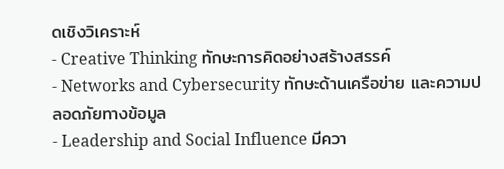ดเชิงวิเคราะห์
- Creative Thinking ทักษะการคิดอย่างสร้างสรรค์
- Networks and Cybersecurity ทักษะด้านเครือข่าย และความปลอดภัยทางข้อมูล
- Leadership and Social Influence มีควา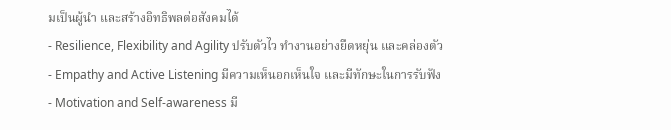มเป็นผู้นำ และสร้างอิทธิพลต่อสังคมได้
- Resilience, Flexibility and Agility ปรับตัวไว ทำงานอย่างยืดหยุ่น และคล่องตัว
- Empathy and Active Listening มีความเห็นอกเห็นใจ และมีทักษะในการรับฟัง
- Motivation and Self-awareness มี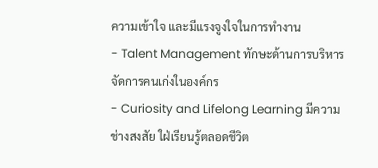ความเข้าใจ และมีแรงจูงใจในการทำงาน
- Talent Management ทักษะด้านการบริหารจัดการคนเก่งในองค์กร
- Curiosity and Lifelong Learning มีความช่างสงสัย ใฝ่เรียนรู้ตลอดชีวิต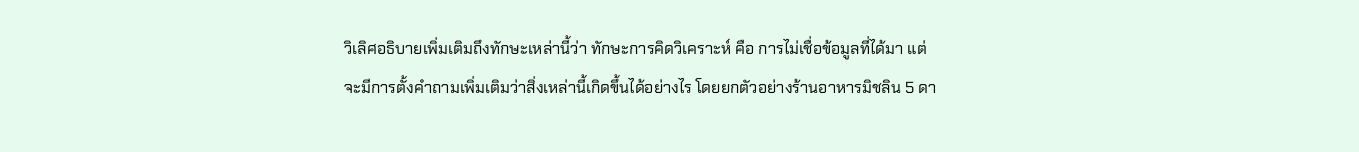วิเลิศอธิบายเพิ่มเติมถึงทักษะเหล่านี้ว่า ทักษะการคิดวิเคราะห์ คือ การไม่เชื่อข้อมูลที่ได้มา แต่จะมีการตั้งคำถามเพิ่มเติมว่าสิ่งเหล่านี้เกิดขึ้นได้อย่างไร โดยยกตัวอย่างร้านอาหารมิชลิน 5 ดา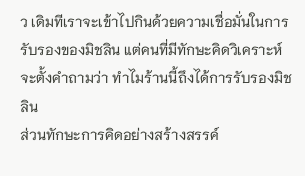ว เดิมทีเราจะเข้าไปกินด้วยความเชื่อมั่นในการรับรองของมิชลิน แต่คนที่มีทักษะคิดวิเคราะห์จะตั้งคำถามว่า ทำไมร้านนี้ถึงได้การรับรองมิชลิน
ส่วนทักษะการคิดอย่างสร้างสรรค์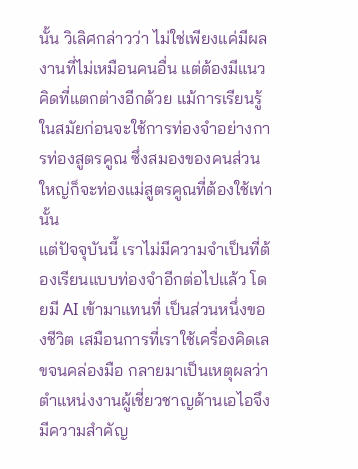นั้น วิเลิศกล่าวว่า ไม่ใช่เพียงแค่มีผลงานที่ไม่เหมือนคนอื่น แต่ต้องมีแนวคิดที่แตกต่างอีกด้วย แม้การเรียนรู้ในสมัยก่อนจะใช้การท่องจำอย่างการท่องสูตรคูณ ซึ่งสมองของคนส่วนใหญ่ก็จะท่องแม่สูตรคูณที่ต้องใช้เท่านั้น
แต่ปัจจุบันนี้ เราไม่มีความจำเป็นที่ต้องเรียนแบบท่องจำอีกต่อไปแล้ว โดยมี AI เข้ามาแทนที่ เป็นส่วนหนึ่งของชีวิต เสมือนการที่เราใช้เครื่องคิดเลขจนคล่องมือ กลายมาเป็นเหตุผลว่า ตำแหน่งงานผู้เชี่ยวชาญด้านเอไอจึงมีความสำคัญ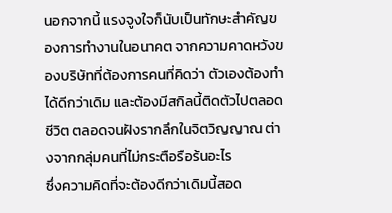นอกจากนี้ แรงจูงใจก็นับเป็นทักษะสำคัญของการทำงานในอนาคต จากความคาดหวังของบริษัทที่ต้องการคนที่คิดว่า ตัวเองต้องทำได้ดีกว่าเดิม และต้องมีสกิลนี้ติดตัวไปตลอดชีวิต ตลอดจนฝังรากลึกในจิตวิญญาณ ต่างจากกลุ่มคนที่ไม่กระตือรือร้นอะไร
ซึ่งความคิดที่จะต้องดีกว่าเดิมนี้สอด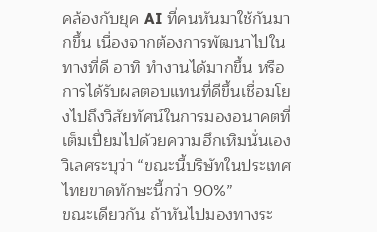คล้องกับยุค AI ที่คนหันมาใช้กันมากขึ้น เนื่องจากต้องการพัฒนาไปในทางที่ดี อาทิ ทำงานได้มากขึ้น หรือการได้รับผลตอบแทนที่ดีขึ้นเชื่อมโยงไปถึงวิสัยทัศน์ในการมองอนาคตที่เต็มเปี่ยมไปด้วยความฮึกเหิมนั่นเอง
วิเลศระบุว่า “ขณะนี้บริษัทในประเทศไทยขาดทักษะนี้กว่า 90%”
ขณะเดียวกัน ถ้าหันไปมองทางระ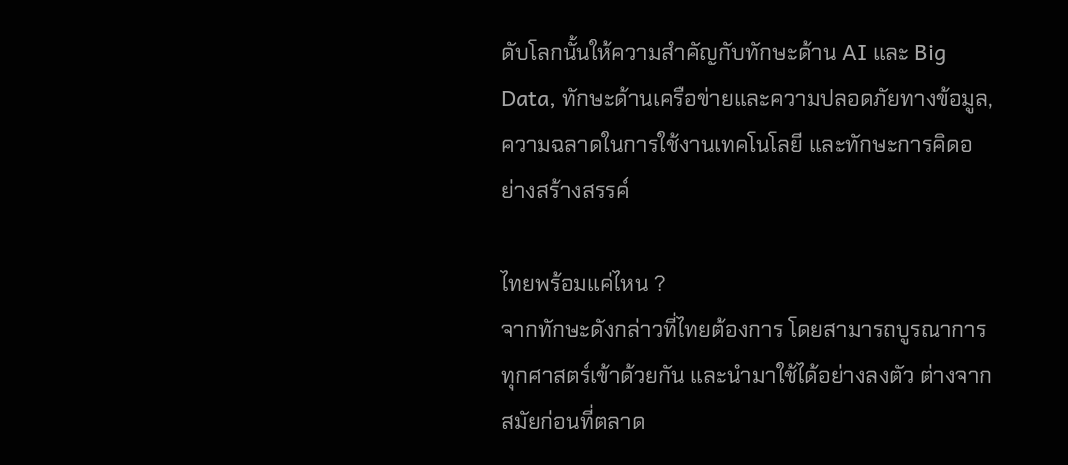ดับโลกนั้นให้ความสำคัญกับทักษะด้าน AI และ Big Data, ทักษะด้านเครือข่ายและความปลอดภัยทางข้อมูล, ความฉลาดในการใช้งานเทคโนโลยี และทักษะการคิดอย่างสร้างสรรค์

ไทยพร้อมแค่ไหน ?
จากทักษะดังกล่าวที่ไทยต้องการ โดยสามารถบูรณาการทุกศาสตร์เข้าด้วยกัน และนำมาใช้ได้อย่างลงตัว ต่างจากสมัยก่อนที่ตลาด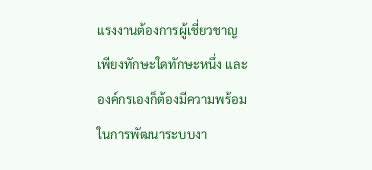แรงงานต้องการผู้เชี่ยวชาญเพียงทักษะใดทักษะหนึ่ง และองค์กรเองก็ต้องมีความพร้อมในการพัฒนาระบบงา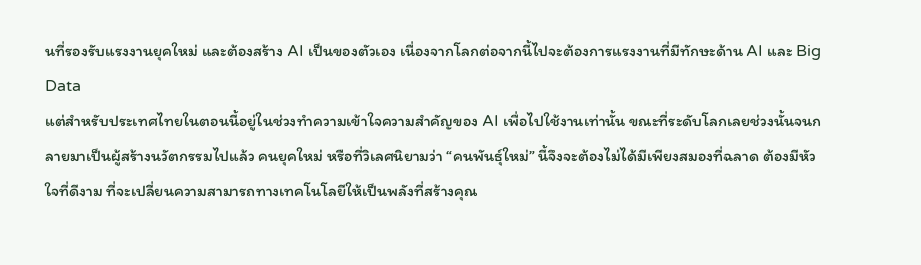นที่รองรับแรงงานยุคใหม่ และต้องสร้าง AI เป็นของตัวเอง เนื่องจากโลกต่อจากนี้ไปจะต้องการแรงงานที่มีทักษะด้าน AI และ Big Data
แต่สำหรับประเทศไทยในตอนนี้อยู่ในช่วงทำความเข้าใจความสำคัญของ AI เพื่อไปใช้งานเท่านั้น ขณะที่ระดับโลกเลยช่วงนั้นจนกลายมาเป็นผู้สร้างนวัตกรรมไปแล้ว คนยุคใหม่ หรือที่วิเลศนิยามว่า “คนพันธุ์ใหม่” นี้จึงจะต้องไม่ได้มีเพียงสมองที่ฉลาด ต้องมีหัวใจที่ดีงาม ที่จะเปลี่ยนความสามารถทางเทคโนโลยีให้เป็นพลังที่สร้างคุณ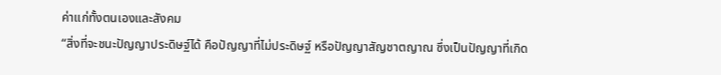ค่าแก่ทั้งตนเองและสังคม
“สิ่งที่จะชนะปัญญาประดิษฐ์ได้ คือปัญญาที่ไม่ประดิษฐ์ หรือปัญญาสัญชาตญาณ ซึ่งเป็นปัญญาที่เกิด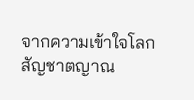จากความเข้าใจโลก สัญชาตญาณ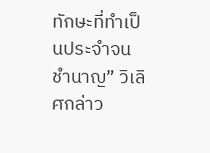ทักษะที่ทำเป็นประจำจนชำนาญ” วิเลิศกล่าว